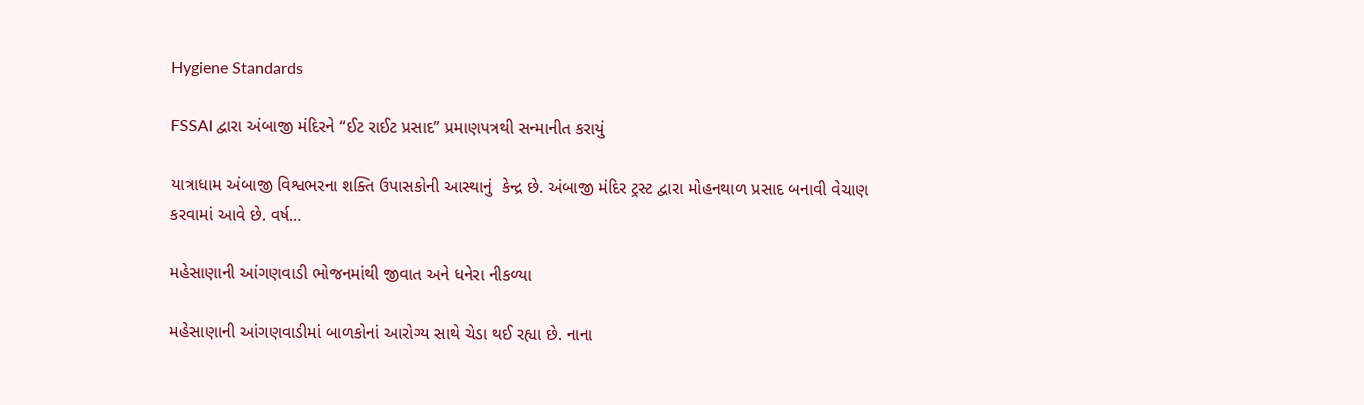Hygiene Standards

FSSAI દ્વારા અંબાજી મંદિરને “ઈટ રાઈટ પ્રસાદ” પ્રમાણપત્રથી સન્માનીત કરાયું

યાત્રાધામ અંબાજી વિશ્વભરના શક્તિ ઉપાસકોની આસ્થાનું  કેન્દ્ર છે. અંબાજી મંદિર ટ્રસ્ટ દ્વારા મોહનથાળ પ્રસાદ બનાવી વેચાણ કરવામાં આવે છે. વર્ષ…

મહેસાણાની આંગણવાડી ભોજનમાંથી જીવાત અને ધનેરા નીકળ્યા

મહેસાણાની આંગણવાડીમાં બાળકોનાં આરોગ્ય સાથે ચેડા થઈ રહ્યા છે. નાના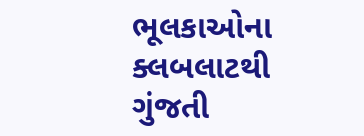ભૂલકાઓના ક્લબલાટથી ગુંજતી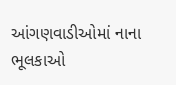આંગણવાડીઓમાં નાના ભૂલકાઓ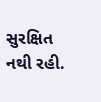સુરક્ષિત નથી રહી.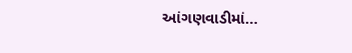આંગણવાડીમાં…